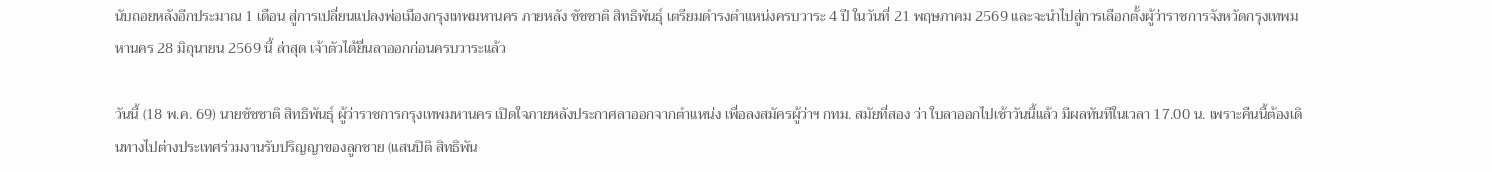นับถอยหลังอีกประมาณ 1 เดือน สู่การเปลี่ยนแปลงพ่อเมืองกรุงเทพมหานคร ภายหลัง ชัชชาติ สิทธิพันธุ์ เตรียมดำรงตำแหน่งครบวาระ 4 ปี ในวันที่ 21 พฤษภาคม 2569 และจะนำไปสู่การเลือกตั้งผู้ว่าราชการจังหวัดกรุงเทพมหานคร 28 มิถุนายน 2569 นี้ ล่าสุด เจ้าตัวได้ยื่นลาออกก่อนครบวาระแล้ว

วันนี้ (18 พ.ค. 69) นายชัชชาติ สิทธิพันธุ์ ผู้ว่าราชการกรุงเทพมหานคร เปิดใจภายหลังประกาศลาออกจากตำแหน่ง เพื่อลงสมัครผู้ว่าฯ กทม. สมัยที่สอง ว่า ใบลาออกไปเช้าวันนี้แล้ว มีผลทันทีในเวลา 17.00 น. เพราะคืนนี้ต้องเดินทางไปต่างประเทศร่วมงานรับปริญญาของลูกชาย (แสนปิติ สิทธิพัน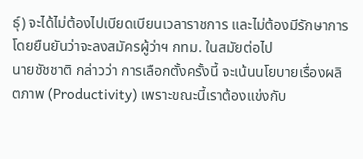ธุ์) จะได้ไม่ต้องไปเบียดเบียนเวลาราชการ และไม่ต้องมีรักษาการ โดยยืนยันว่าจะลงสมัครผู้ว่าฯ กทม. ในสมัยต่อไป
นายชัชชาติ กล่าวว่า การเลือกตั้งครั้งนี้ จะเน้นนโยบายเรื่องผลิตภาพ (Productivity) เพราะขณะนี้เราต้องแข่งกับ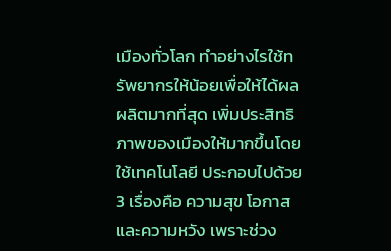เมืองทั่วโลก ทำอย่างไรใช้ทรัพยากรให้น้อยเพื่อให้ได้ผลผลิตมากที่สุด เพิ่มประสิทธิภาพของเมืองให้มากขึ้นโดยใช้เทคโนโลยี ประกอบไปด้วย 3 เรื่องคือ ความสุข โอกาส และความหวัง เพราะช่วง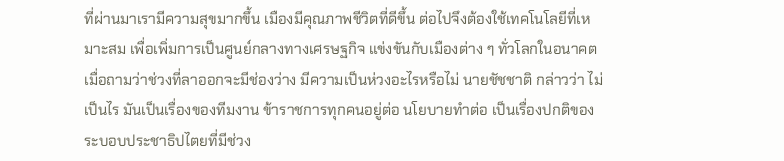ที่ผ่านมาเรามีความสุขมากขึ้น เมืองมีคุณภาพชีวิตที่ดีขึ้น ต่อไปจึงต้องใช้เทคโนโลยีที่เหมาะสม เพื่อเพิ่มการเป็นศูนย์กลางทางเศรษฐกิจ แข่งขันกับเมืองต่าง ๆ ทั่วโลกในอนาคต
เมื่อถามว่าช่วงที่ลาออกจะมีช่องว่าง มีความเป็นห่วงอะไรหรือไม่ นายชัชชาติ กล่าวว่า ไม่เป็นไร มันเป็นเรื่องของทีมงาน ข้าราชการทุกคนอยู่ต่อ นโยบายทำต่อ เป็นเรื่องปกติของระบอบประชาธิปไตยที่มีช่วง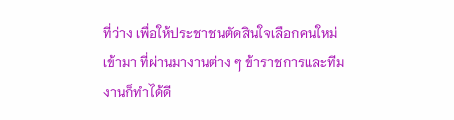ที่ว่าง เพื่อให้ประชาชนตัดสินใจเลือกคนใหม่เข้ามา ที่ผ่านมางานต่าง ๆ ข้าราชการและทีมงานก็ทำได้ดี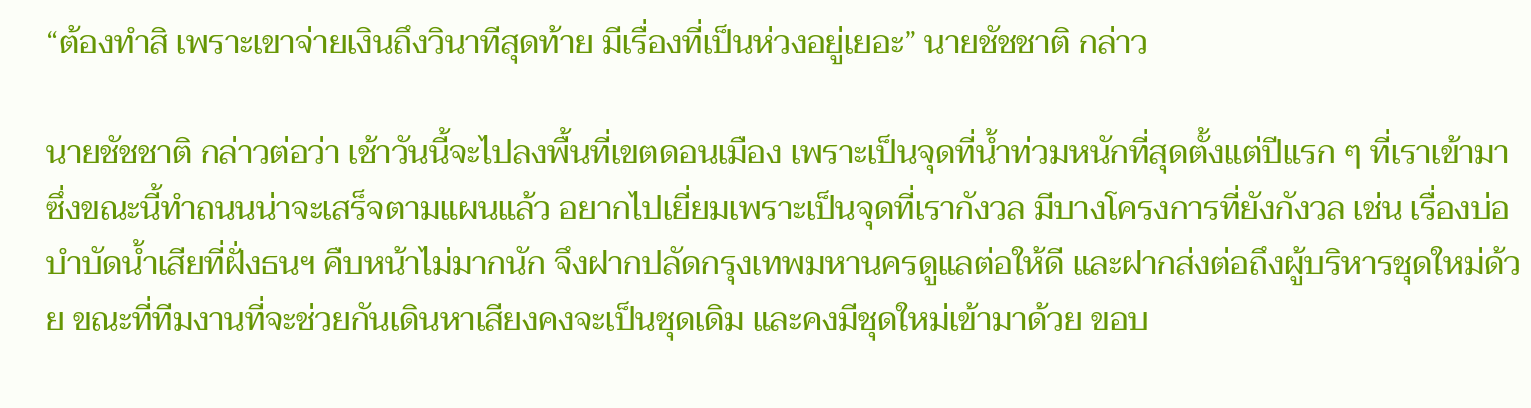“ต้องทำสิ เพราะเขาจ่ายเงินถึงวินาทีสุดท้าย มีเรื่องที่เป็นห่วงอยู่เยอะ” นายชัชชาติ กล่าว

นายชัชชาติ กล่าวต่อว่า เช้าวันนี้จะไปลงพื้นที่เขตดอนเมือง เพราะเป็นจุดที่น้ำท่วมหนักที่สุดตั้งแต่ปีแรก ๆ ที่เราเข้ามา ซึ่งขณะนี้ทำถนนน่าจะเสร็จตามแผนแล้ว อยากไปเยี่ยมเพราะเป็นจุดที่เรากังวล มีบางโครงการที่ยังกังวล เช่น เรื่องบ่อบำบัดน้ำเสียที่ฝั่งธนฯ คืบหน้าไม่มากนัก จึงฝากปลัดกรุงเทพมหานครดูแลต่อให้ดี และฝากส่งต่อถึงผู้บริหารชุดใหม่ด้วย ขณะที่ทีมงานที่จะช่วยกันเดินหาเสียงคงจะเป็นชุดเดิม และคงมีชุดใหม่เข้ามาด้วย ขอบ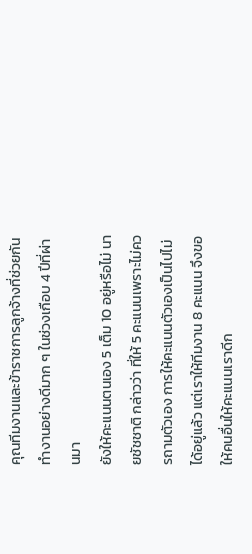คุณทีมงานและข้าราชการลูกจ้างที่ช่วยกันทำงานอย่างดีมาก ๆ ในช่วงเกือบ 4 ปีที่ผ่านมา
ยังให้คะแนนตนเอง 5 เต็ม 10 อยู่หรือไม่ นายชัชชาติ กล่าวว่า ที่ให้ 5 คะแนนเพราะไม่ควรถามตัวเอง การให้คะแนนตัวเองเป็นไปไม่ได้อยู่แล้ว แต่เราให้ทีมงาน 8 คะแนน จึงขอให้คนอื่นให้คะแนนเราดีก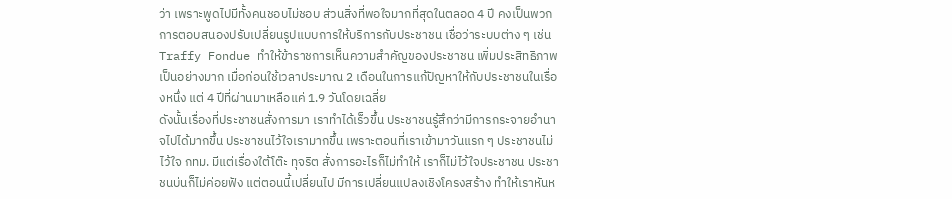ว่า เพราะพูดไปมีทั้งคนชอบไม่ชอบ ส่วนสิ่งที่พอใจมากที่สุดในตลอด 4 ปี คงเป็นพวกการตอบสนองปรับเปลี่ยนรูปแบบการให้บริการกับประชาชน เชื่อว่าระบบต่าง ๆ เช่น Traffy Fondue ทำให้ข้าราชการเห็นความสำคัญของประชาชน เพิ่มประสิทธิภาพเป็นอย่างมาก เมื่อก่อนใช้เวลาประมาณ 2 เดือนในการแก้ปัญหาให้กับประชาชนในเรื่องหนึ่ง แต่ 4 ปีที่ผ่านมาเหลือแค่ 1.9 วันโดยเฉลี่ย
ดังนั้นเรื่องที่ประชาชนสั่งการมา เราทำได้เร็วขึ้น ประชาชนรู้สึกว่ามีการกระจายอำนาจไปได้มากขึ้น ประชาชนไว้ใจเรามากขึ้น เพราะตอนที่เราเข้ามาวันแรก ๆ ประชาชนไม่ไว้ใจ กทม. มีแต่เรื่องใต้โต๊ะ ทุจริต สั่งการอะไรก็ไม่ทำให้ เราก็ไม่ไว้ใจประชาชน ประชาชนบ่นก็ไม่ค่อยฟัง แต่ตอนนี้เปลี่ยนไป มีการเปลี่ยนแปลงเชิงโครงสร้าง ทำให้เราหันห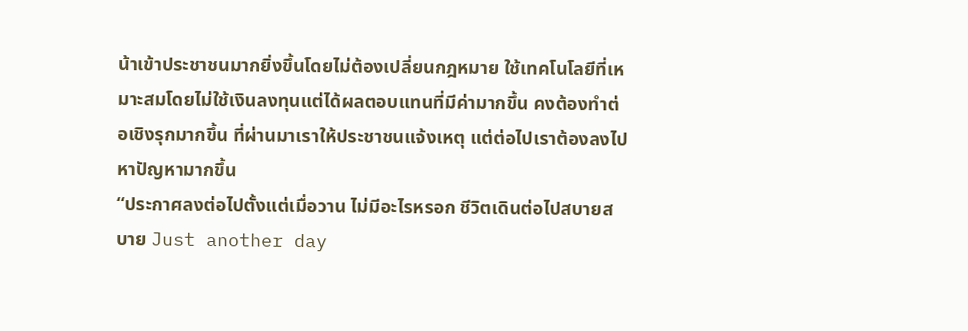น้าเข้าประชาชนมากยิ่งขึ้นโดยไม่ต้องเปลี่ยนกฎหมาย ใช้เทคโนโลยีที่เหมาะสมโดยไม่ใช้เงินลงทุนแต่ได้ผลตอบแทนที่มีค่ามากขึ้น คงต้องทำต่อเชิงรุกมากขึ้น ที่ผ่านมาเราให้ประชาชนแจ้งเหตุ แต่ต่อไปเราต้องลงไปหาปัญหามากขึ้น
“ประกาศลงต่อไปตั้งแต่เมื่อวาน ไม่มีอะไรหรอก ชีวิตเดินต่อไปสบายสบาย Just another day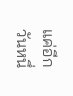แค่อีกวันหนึ่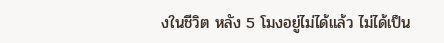งในชีวิต หลัง 5 โมงอยู่ไม่ได้แล้ว ไม่ได้เป็น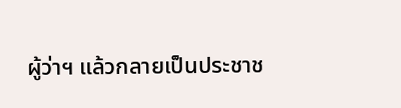ผู้ว่าฯ แล้วกลายเป็นประชาช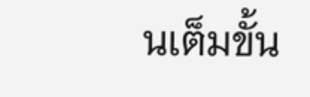นเต็มขั้น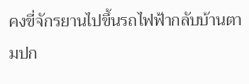คงขี่จักรยานไปขึ้นรถไฟฟ้ากลับบ้านตามปก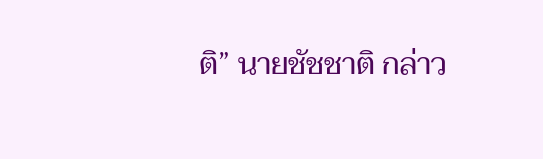ติ” นายชัชชาติ กล่าว